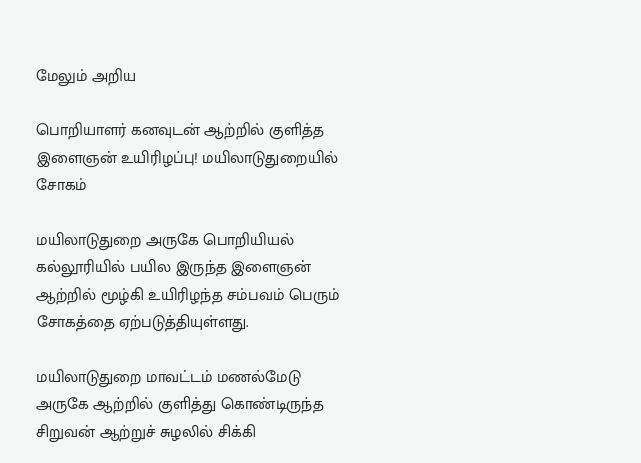மேலும் அறிய

பொறியாளர் கனவுடன் ஆற்றில் குளித்த இளைஞன் உயிரிழப்பு! மயிலாடுதுறையில் சோகம்

மயிலாடுதுறை அருகே பொறியியல் கல்லூரியில் பயில இருந்த இளைஞன் ஆற்றில் மூழ்கி உயிரிழந்த சம்பவம் பெரும் சோகத்தை ஏற்படுத்தியுள்ளது.

மயிலாடுதுறை மாவட்டம் மணல்மேடு அருகே ஆற்றில் குளித்து கொண்டிருந்த சிறுவன் ஆற்றுச் சுழலில் சிக்கி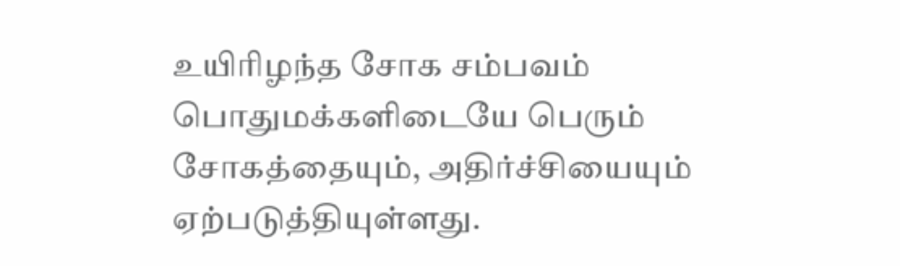உயிரிழந்த சோக சம்பவம் பொதுமக்களிடையே பெரும் சோகத்தையும், அதிர்ச்சியையும் ஏற்படுத்தியுள்ளது.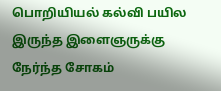பொறியியல் கல்வி பயில இருந்த இளைஞருக்கு நேர்ந்த சோகம்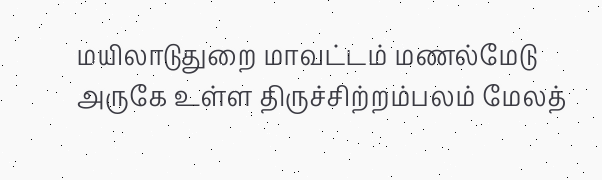மயிலாடுதுறை மாவட்டம் மணல்மேடு அருகே உள்ள திருச்சிற்றம்பலம் மேலத்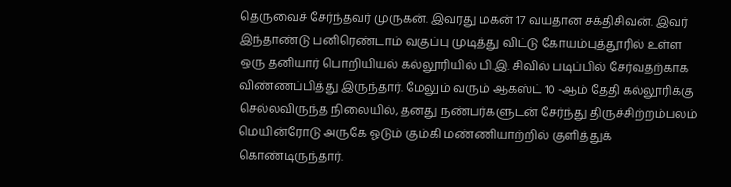தெருவைச் சேர்ந்தவர் முருகன். இவரது மகன் 17 வயதான சக்திசிவன். இவர் இந்தாண்டு பனிரெண்டாம் வகுப்பு முடித்து விட்டு கோயம்புத்தூரில் உள்ள ஒரு தனியார் பொறியியல் கல்லூரியில் பி.இ. சிவில் படிப்பில் சேர்வதற்காக விண்ணப்பித்து இருந்தார். மேலும் வரும் ஆகஸ்ட் 10 -ஆம் தேதி கல்லூரிக்கு செல்லவிருந்த நிலையில், தனது நண்பர்களுடன் சேர்ந்து திருச்சிற்றம்பலம் மெயின்ரோடு அருகே ஓடும் கும்கி மண்ணியாற்றில் குளித்துக் கொண்டிருந்தார்.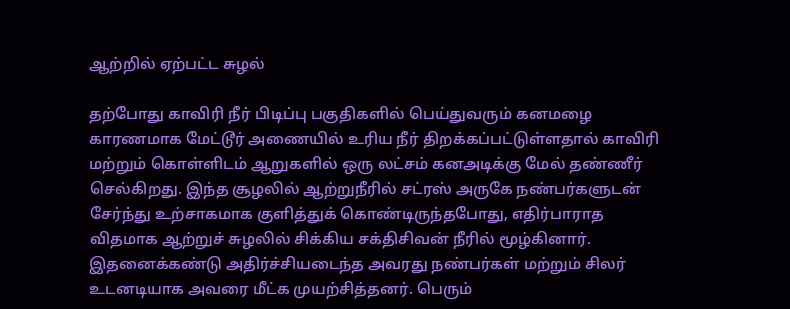ஆற்றில் ஏற்பட்ட சுழல்

தற்போது காவிரி நீர் பிடிப்பு பகுதிகளில் பெய்துவரும் கனமழை காரணமாக மேட்டூர் அணையில் உரிய நீர் திறக்கப்பட்டுள்ளதால் காவிரி மற்றும் கொள்ளிடம் ஆறுகளில் ஒரு லட்சம் கனஅடிக்கு மேல் தண்ணீர் செல்கிறது. இந்த சூழலில் ஆற்றுநீரில் சட்ரஸ் அருகே நண்பர்களுடன் சேர்ந்து உற்சாகமாக குளித்துக் கொண்டிருந்தபோது, எதிர்பாராத விதமாக ஆற்றுச் சுழலில் சிக்கிய சக்திசிவன் நீரில் மூழ்கினார். இதனைக்கண்டு அதிர்ச்சியடைந்த அவரது நண்பர்கள் மற்றும் சிலர் உடனடியாக அவரை மீட்க முயற்சித்தனர். பெரும்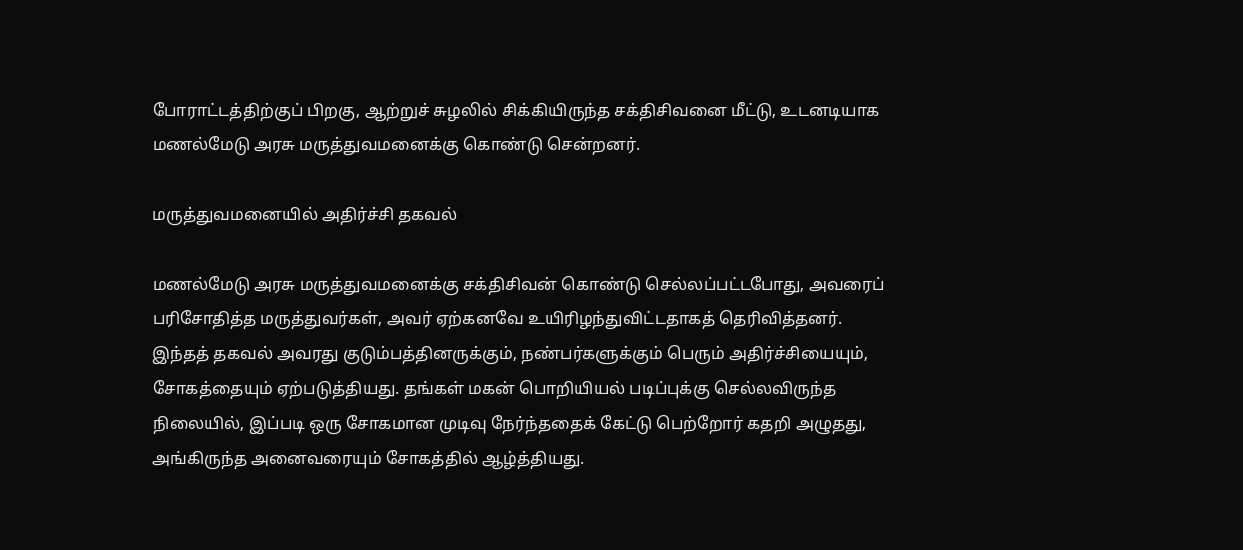போராட்டத்திற்குப் பிறகு, ஆற்றுச் சுழலில் சிக்கியிருந்த சக்திசிவனை மீட்டு, உடனடியாக மணல்மேடு அரசு மருத்துவமனைக்கு கொண்டு சென்றனர்.

மருத்துவமனையில் அதிர்ச்சி தகவல்

மணல்மேடு அரசு மருத்துவமனைக்கு சக்திசிவன் கொண்டு செல்லப்பட்டபோது, அவரைப் பரிசோதித்த மருத்துவர்கள், அவர் ஏற்கனவே உயிரிழந்துவிட்டதாகத் தெரிவித்தனர். இந்தத் தகவல் அவரது குடும்பத்தினருக்கும், நண்பர்களுக்கும் பெரும் அதிர்ச்சியையும், சோகத்தையும் ஏற்படுத்தியது. தங்கள் மகன் பொறியியல் படிப்புக்கு செல்லவிருந்த நிலையில், இப்படி ஒரு சோகமான முடிவு நேர்ந்ததைக் கேட்டு பெற்றோர் கதறி அழுதது, அங்கிருந்த அனைவரையும் சோகத்தில் ஆழ்த்தியது.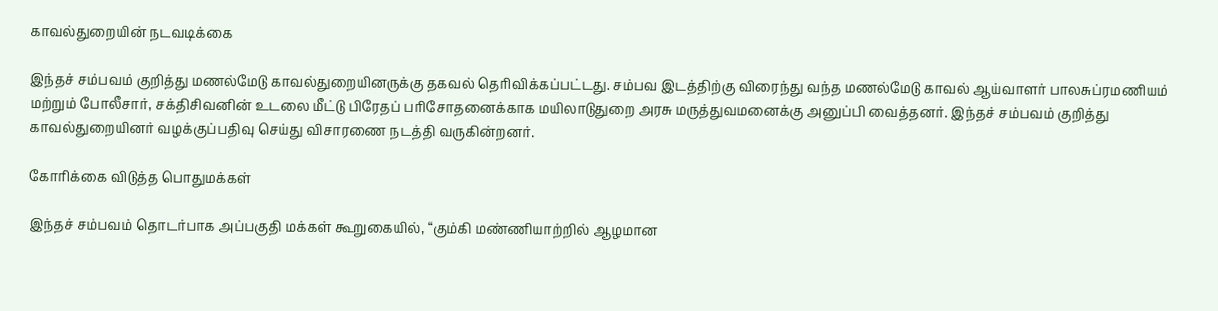காவல்துறையின் நடவடிக்கை

இந்தச் சம்பவம் குறித்து மணல்மேடு காவல்துறையினருக்கு தகவல் தெரிவிக்கப்பட்டது. சம்பவ இடத்திற்கு விரைந்து வந்த மணல்மேடு காவல் ஆய்வாளர் பாலசுப்ரமணியம் மற்றும் போலீசார், சக்திசிவனின் உடலை மீட்டு பிரேதப் பரிசோதனைக்காக மயிலாடுதுறை அரசு மருத்துவமனைக்கு அனுப்பி வைத்தனர். இந்தச் சம்பவம் குறித்து காவல்துறையினர் வழக்குப்பதிவு செய்து விசாரணை நடத்தி வருகின்றனர்.

கோரிக்கை விடுத்த பொதுமக்கள்

இந்தச் சம்பவம் தொடர்பாக அப்பகுதி மக்கள் கூறுகையில், “கும்கி மண்ணியாற்றில் ஆழமான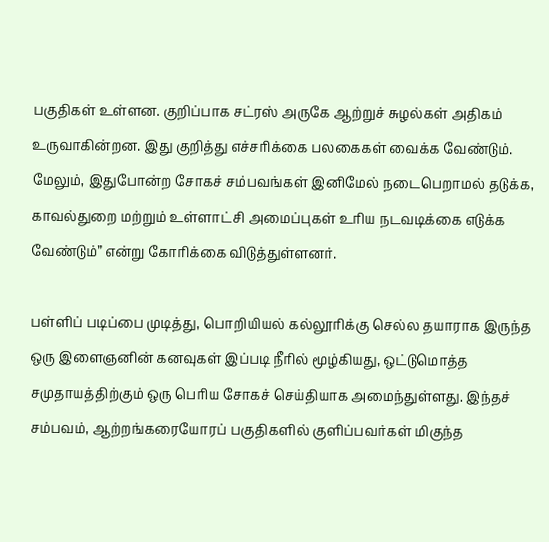பகுதிகள் உள்ளன. குறிப்பாக சட்ரஸ் அருகே ஆற்றுச் சுழல்கள் அதிகம் உருவாகின்றன. இது குறித்து எச்சரிக்கை பலகைகள் வைக்க வேண்டும். மேலும், இதுபோன்ற சோகச் சம்பவங்கள் இனிமேல் நடைபெறாமல் தடுக்க, காவல்துறை மற்றும் உள்ளாட்சி அமைப்புகள் உரிய நடவடிக்கை எடுக்க வேண்டும்” என்று கோரிக்கை விடுத்துள்ளனர்.

பள்ளிப் படிப்பை முடித்து, பொறியியல் கல்லூரிக்கு செல்ல தயாராக இருந்த ஒரு இளைஞனின் கனவுகள் இப்படி நீரில் மூழ்கியது, ஒட்டுமொத்த சமுதாயத்திற்கும் ஒரு பெரிய சோகச் செய்தியாக அமைந்துள்ளது. இந்தச் சம்பவம், ஆற்றங்கரையோரப் பகுதிகளில் குளிப்பவர்கள் மிகுந்த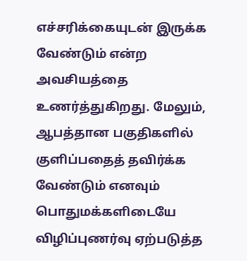எச்சரிக்கையுடன் இருக்க வேண்டும் என்ற அவசியத்தை உணர்த்துகிறது. மேலும், ஆபத்தான பகுதிகளில் குளிப்பதைத் தவிர்க்க வேண்டும் எனவும் பொதுமக்களிடையே விழிப்புணர்வு ஏற்படுத்த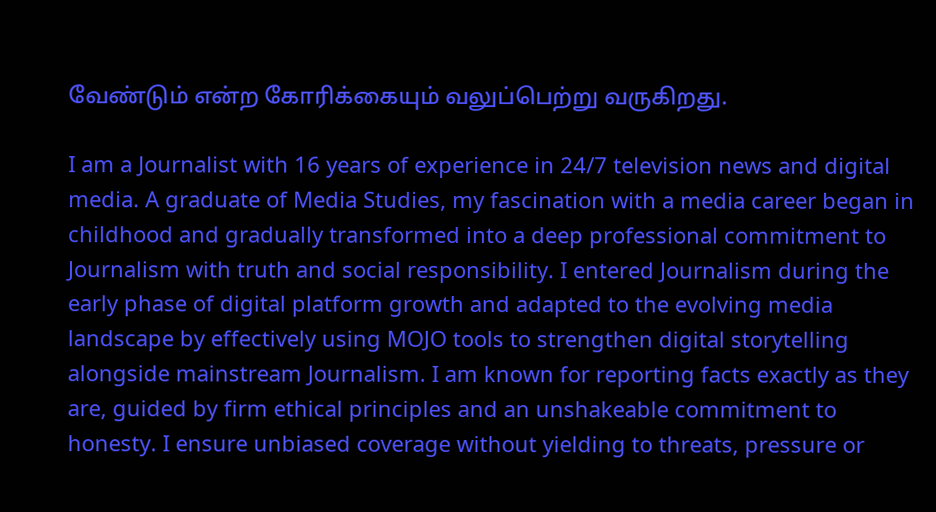வேண்டும் என்ற கோரிக்கையும் வலுப்பெற்று வருகிறது.

I am a Journalist with 16 years of experience in 24/7 television news and digital media. A graduate of Media Studies, my fascination with a media career began in childhood and gradually transformed into a deep professional commitment to Journalism with truth and social responsibility. I entered Journalism during the early phase of digital platform growth and adapted to the evolving media landscape by effectively using MOJO tools to strengthen digital storytelling alongside mainstream Journalism. I am known for reporting facts exactly as they are, guided by firm ethical principles and an unshakeable commitment to honesty. I ensure unbiased coverage without yielding to threats, pressure or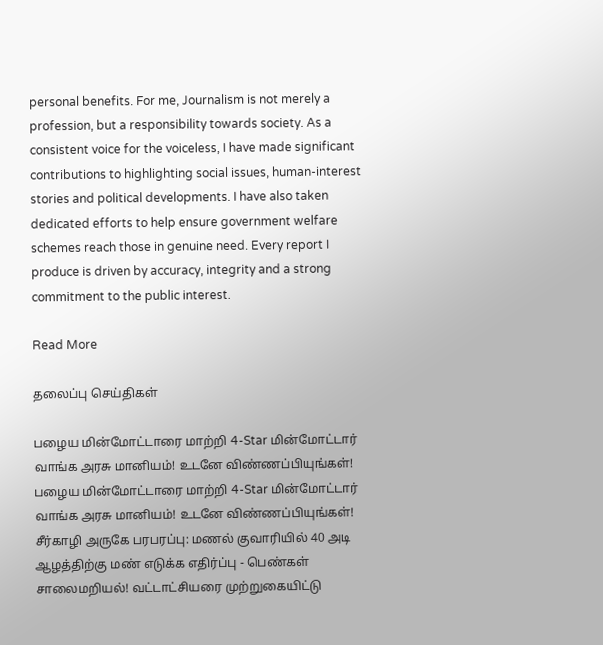personal benefits. For me, Journalism is not merely a profession, but a responsibility towards society. As a consistent voice for the voiceless, I have made significant contributions to highlighting social issues, human-interest stories and political developments. I have also taken dedicated efforts to help ensure government welfare schemes reach those in genuine need. Every report I produce is driven by accuracy, integrity and a strong commitment to the public interest.

Read More

தலைப்பு செய்திகள்

பழைய மின்மோட்டாரை மாற்றி 4-Star மின்மோட்டார் வாங்க அரசு மானியம்! உடனே விண்ணப்பியுங்கள்!
பழைய மின்மோட்டாரை மாற்றி 4-Star மின்மோட்டார் வாங்க அரசு மானியம்! உடனே விண்ணப்பியுங்கள்!
சீர்காழி அருகே பரபரப்பு: மணல் குவாரியில் 40 அடி ஆழத்திற்கு மண் எடுக்க எதிர்ப்பு - பெண்கள் சாலைமறியல்! வட்டாட்சியரை முற்றுகையிட்டு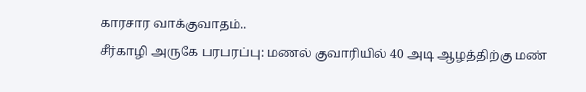காரசார வாக்குவாதம்..
சீர்காழி அருகே பரபரப்பு: மணல் குவாரியில் 40 அடி ஆழத்திற்கு மண்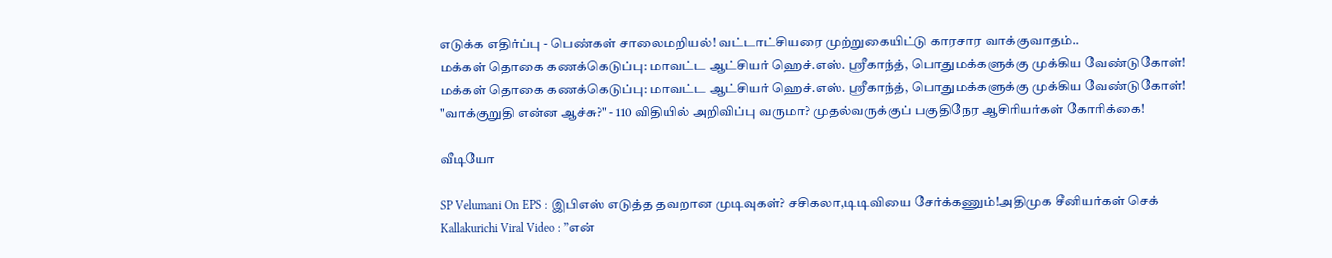எடுக்க எதிர்ப்பு - பெண்கள் சாலைமறியல்! வட்டாட்சியரை முற்றுகையிட்டு காரசார வாக்குவாதம்..
மக்கள் தொகை கணக்கெடுப்பு: மாவட்ட ஆட்சியர் ஹெச்.எஸ். ஸ்ரீகாந்த், பொதுமக்களுக்கு முக்கிய வேண்டுகோள்!
மக்கள் தொகை கணக்கெடுப்பு: மாவட்ட ஆட்சியர் ஹெச்.எஸ். ஸ்ரீகாந்த், பொதுமக்களுக்கு முக்கிய வேண்டுகோள்!
"வாக்குறுதி என்ன ஆச்சு?" - 110 விதியில் அறிவிப்பு வருமா? முதல்வருக்குப் பகுதிநேர ஆசிரியர்கள் கோரிக்கை!

வீடியோ

SP Velumani On EPS : இபிஎஸ் எடுத்த தவறான முடிவுகள்? சசிகலா,டிடிவியை சேர்க்கணும்!அதிமுக சீனியர்கள் செக்
Kallakurichi Viral Video : ”என்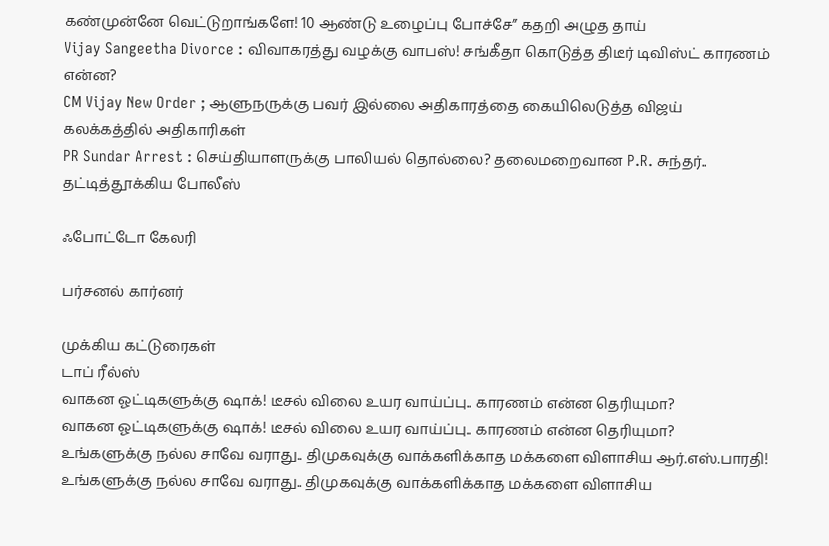கண்முன்னே வெட்டுறாங்களே! 10 ஆண்டு உழைப்பு போச்சே” கதறி அழுத தாய்
Vijay Sangeetha Divorce : விவாகரத்து வழக்கு வாபஸ்! சங்கீதா கொடுத்த திடீர் டிவிஸ்ட் காரணம் என்ன?
CM Vijay New Order ; ஆளுநருக்கு பவர் இல்லை அதிகாரத்தை கையிலெடுத்த விஜய் கலக்கத்தில் அதிகாரிகள்
PR Sundar Arrest : செய்தியாளருக்கு பாலியல் தொல்லை? தலைமறைவான P.R. சுந்தர்.. தட்டித்தூக்கிய போலீஸ்

ஃபோட்டோ கேலரி

பர்சனல் கார்னர்

முக்கிய கட்டுரைகள்
டாப் ரீல்ஸ்
வாகன ஓட்டிகளுக்கு ஷாக்! டீசல் விலை உயர வாய்ப்பு.. காரணம் என்ன தெரியுமா?
வாகன ஓட்டிகளுக்கு ஷாக்! டீசல் விலை உயர வாய்ப்பு.. காரணம் என்ன தெரியுமா?
உங்களுக்கு நல்ல சாவே வராது.. திமுகவுக்கு வாக்களிக்காத மக்களை விளாசிய ஆர்.எஸ்.பாரதி!
உங்களுக்கு நல்ல சாவே வராது.. திமுகவுக்கு வாக்களிக்காத மக்களை விளாசிய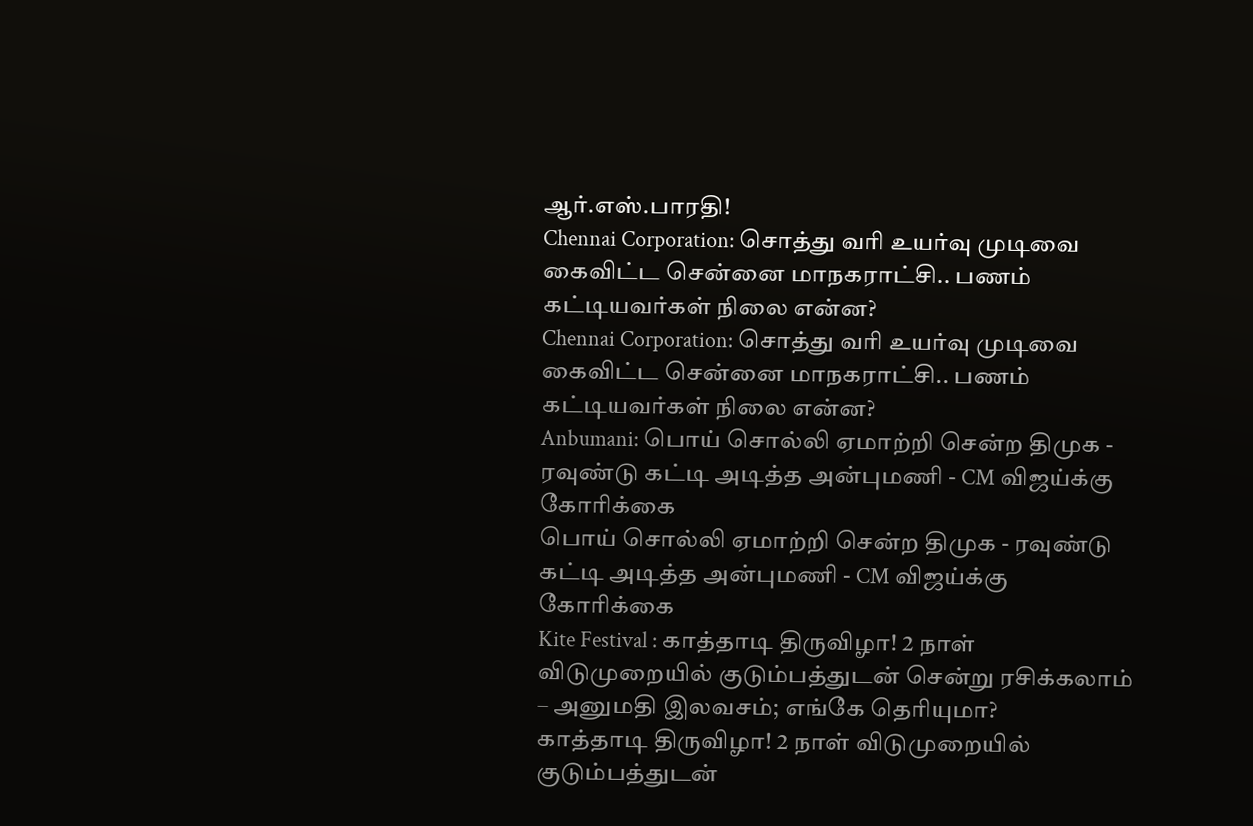ஆர்.எஸ்.பாரதி!
Chennai Corporation: சொத்து வரி உயர்வு முடிவை கைவிட்ட சென்னை மாநகராட்சி.. பணம் கட்டியவர்கள் நிலை என்ன?
Chennai Corporation: சொத்து வரி உயர்வு முடிவை கைவிட்ட சென்னை மாநகராட்சி.. பணம் கட்டியவர்கள் நிலை என்ன?
Anbumani: பொய் சொல்லி ஏமாற்றி சென்ற திமுக - ரவுண்டு கட்டி அடித்த அன்புமணி - CM விஜய்க்கு கோரிக்கை
பொய் சொல்லி ஏமாற்றி சென்ற திமுக - ரவுண்டு கட்டி அடித்த அன்புமணி - CM விஜய்க்கு கோரிக்கை
Kite Festival : காத்தாடி திருவிழா! 2 நாள் விடுமுறையில் குடும்பத்துடன் சென்று ரசிக்கலாம் – அனுமதி இலவசம்; எங்கே தெரியுமா?
காத்தாடி திருவிழா! 2 நாள் விடுமுறையில் குடும்பத்துடன்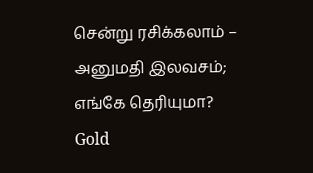சென்று ரசிக்கலாம் – அனுமதி இலவசம்; எங்கே தெரியுமா?
Gold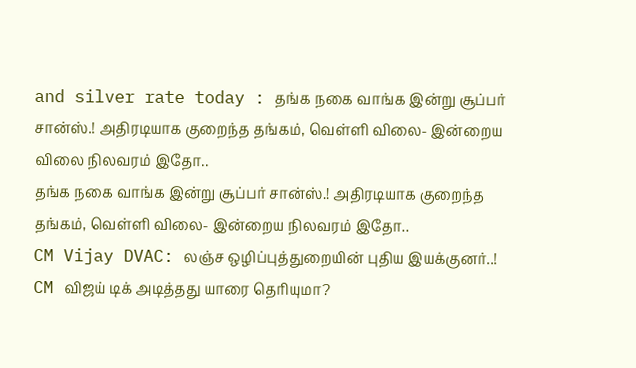and silver rate today : தங்க நகை வாங்க இன்று சூப்பர் சான்ஸ்.! அதிரடியாக குறைந்த தங்கம், வெள்ளி விலை- இன்றைய விலை நிலவரம் இதோ..
தங்க நகை வாங்க இன்று சூப்பர் சான்ஸ்.! அதிரடியாக குறைந்த தங்கம், வெள்ளி விலை- இன்றைய நிலவரம் இதோ..
CM Vijay DVAC: லஞ்ச ஒழிப்புத்துறையின் புதிய இயக்குனர்..! CM விஜய் டிக் அடித்தது யாரை தெரியுமா?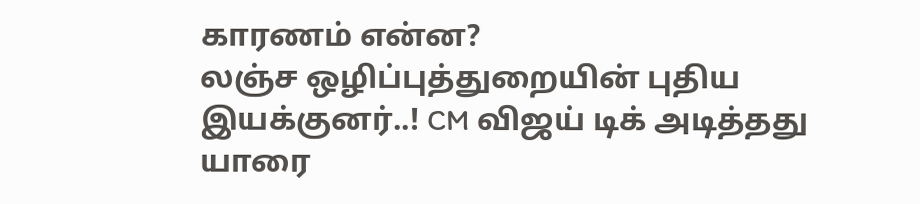காரணம் என்ன?
லஞ்ச ஒழிப்புத்துறையின் புதிய இயக்குனர்..! CM விஜய் டிக் அடித்தது யாரை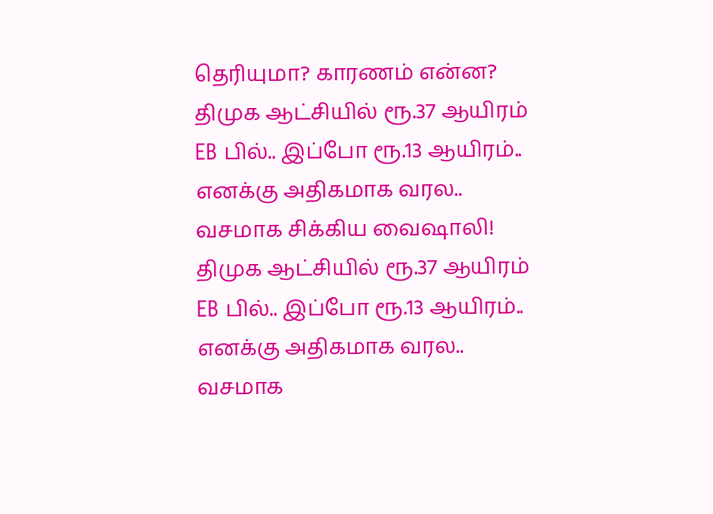தெரியுமா? காரணம் என்ன?
திமுக ஆட்சியில் ரூ.37 ஆயிரம் EB பில்.. இப்போ ரூ.13 ஆயிரம்.. எனக்கு அதிகமாக வரல.. வசமாக சிக்கிய வைஷாலி!
திமுக ஆட்சியில் ரூ.37 ஆயிரம் EB பில்.. இப்போ ரூ.13 ஆயிரம்.. எனக்கு அதிகமாக வரல.. வசமாக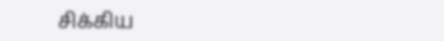சிக்கிய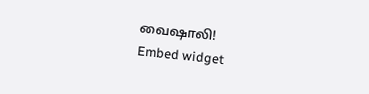வைஷாலி!
Embed widget